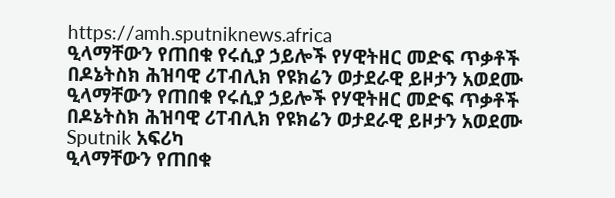https://amh.sputniknews.africa
ዒላማቸውን የጠበቁ የሩሲያ ኃይሎች የሃዊትዘር መድፍ ጥቃቶች በዶኔትስክ ሕዝባዊ ሪፐብሊክ የዩክሬን ወታደራዊ ይዞታን አወደሙ
ዒላማቸውን የጠበቁ የሩሲያ ኃይሎች የሃዊትዘር መድፍ ጥቃቶች በዶኔትስክ ሕዝባዊ ሪፐብሊክ የዩክሬን ወታደራዊ ይዞታን አወደሙ
Sputnik አፍሪካ
ዒላማቸውን የጠበቁ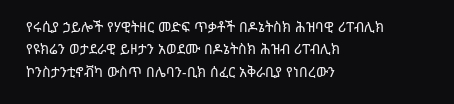የሩሲያ ኃይሎች የሃዊትዘር መድፍ ጥቃቶች በዶኔትስክ ሕዝባዊ ሪፐብሊክ የዩክሬን ወታደራዊ ይዞታን አወደሙ በዶኔትስክ ሕዝብ ሪፐብሊክ ኮንስታንቲኖቭካ ውስጥ በሌባን-ቢክ ሰፈር አቅራቢያ የነበረውን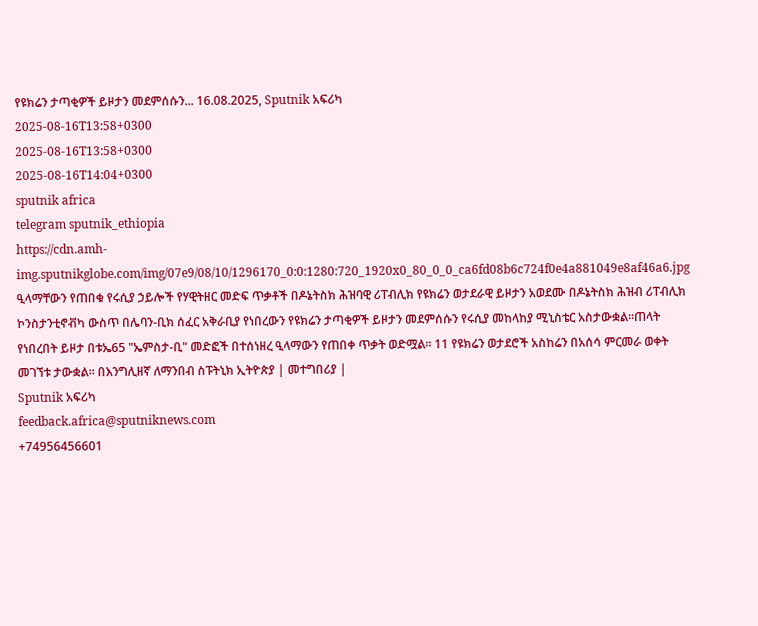የዩክሬን ታጣቂዎች ይዞታን መደምሰሱን... 16.08.2025, Sputnik አፍሪካ
2025-08-16T13:58+0300
2025-08-16T13:58+0300
2025-08-16T14:04+0300
sputnik africa
telegram sputnik_ethiopia
https://cdn.amh-img.sputnikglobe.com/img/07e9/08/10/1296170_0:0:1280:720_1920x0_80_0_0_ca6fd08b6c724f0e4a881049e8af46a6.jpg
ዒላማቸውን የጠበቁ የሩሲያ ኃይሎች የሃዊትዘር መድፍ ጥቃቶች በዶኔትስክ ሕዝባዊ ሪፐብሊክ የዩክሬን ወታደራዊ ይዞታን አወደሙ በዶኔትስክ ሕዝብ ሪፐብሊክ ኮንስታንቲኖቭካ ውስጥ በሌባን-ቢክ ሰፈር አቅራቢያ የነበረውን የዩክሬን ታጣቂዎች ይዞታን መደምሰሱን የሩሲያ መከላከያ ሚኒስቴር አስታውቋል።ጠላት የነበረበት ይዞታ በቱኤ65 "ኤምስታ-ቢ" መድፎች በተሰነዘረ ዒላማውን የጠበቀ ጥቃት ወድሟል፡፡ 11 የዩክሬን ወታደሮች አስከሬን በአሰሳ ምርመራ ወቀት መገኘቱ ታውቋል፡፡ በእንግሊዘኛ ለማንበብ ስፑትኒክ ኢትዮጵያ | መተግበሪያ |
Sputnik አፍሪካ
feedback.africa@sputniknews.com
+74956456601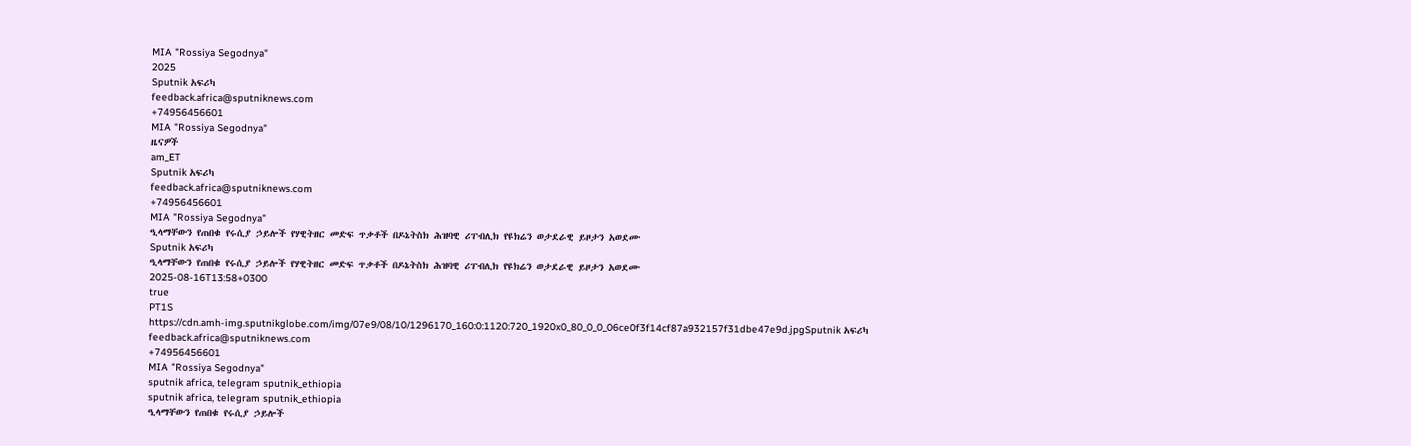MIA "Rossiya Segodnya"
2025
Sputnik አፍሪካ
feedback.africa@sputniknews.com
+74956456601
MIA "Rossiya Segodnya"
ዜናዎች
am_ET
Sputnik አፍሪካ
feedback.africa@sputniknews.com
+74956456601
MIA "Rossiya Segodnya"
ዒላማቸውን የጠበቁ የሩሲያ ኃይሎች የሃዊትዘር መድፍ ጥቃቶች በዶኔትስክ ሕዝባዊ ሪፐብሊክ የዩክሬን ወታደራዊ ይዞታን አወደሙ
Sputnik አፍሪካ
ዒላማቸውን የጠበቁ የሩሲያ ኃይሎች የሃዊትዘር መድፍ ጥቃቶች በዶኔትስክ ሕዝባዊ ሪፐብሊክ የዩክሬን ወታደራዊ ይዞታን አወደሙ
2025-08-16T13:58+0300
true
PT1S
https://cdn.amh-img.sputnikglobe.com/img/07e9/08/10/1296170_160:0:1120:720_1920x0_80_0_0_06ce0f3f14cf87a932157f31dbe47e9d.jpgSputnik አፍሪካ
feedback.africa@sputniknews.com
+74956456601
MIA "Rossiya Segodnya"
sputnik africa, telegram sputnik_ethiopia
sputnik africa, telegram sputnik_ethiopia
ዒላማቸውን የጠበቁ የሩሲያ ኃይሎች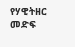የሃዊትዘር መድፍ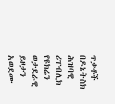ጥቃቶች በዶኔትስክ ሕዝባዊ ሪፐብሊክ የዩክሬን ወታደራዊ ይዞታን አወደሙ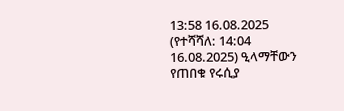13:58 16.08.2025 (የተሻሻለ: 14:04 16.08.2025) ዒላማቸውን የጠበቁ የሩሲያ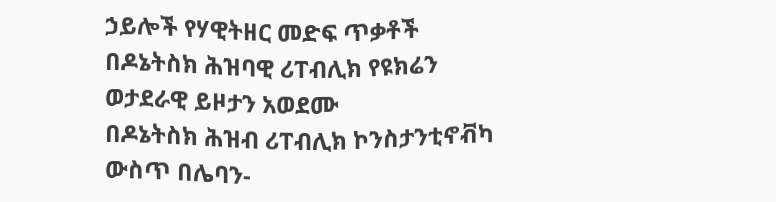ኃይሎች የሃዊትዘር መድፍ ጥቃቶች በዶኔትስክ ሕዝባዊ ሪፐብሊክ የዩክሬን ወታደራዊ ይዞታን አወደሙ
በዶኔትስክ ሕዝብ ሪፐብሊክ ኮንስታንቲኖቭካ ውስጥ በሌባን-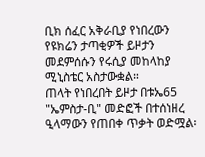ቢክ ሰፈር አቅራቢያ የነበረውን የዩክሬን ታጣቂዎች ይዞታን መደምሰሱን የሩሲያ መከላከያ ሚኒስቴር አስታውቋል።
ጠላት የነበረበት ይዞታ በቱኤ65 "ኤምስታ-ቢ" መድፎች በተሰነዘረ ዒላማውን የጠበቀ ጥቃት ወድሟል፡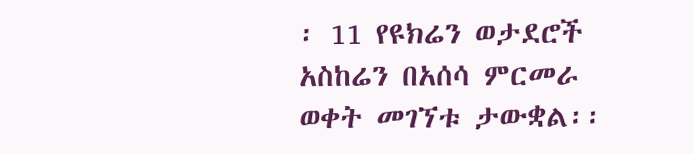፡ 11 የዩክሬን ወታደሮች አስከሬን በአሰሳ ምርመራ ወቀት መገኘቱ ታውቋል፡፡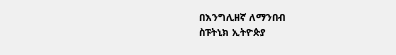በእንግሊዘኛ ለማንበብ
ስፑትኒክ ኢትዮጵያ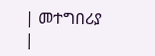| መተግበሪያ |